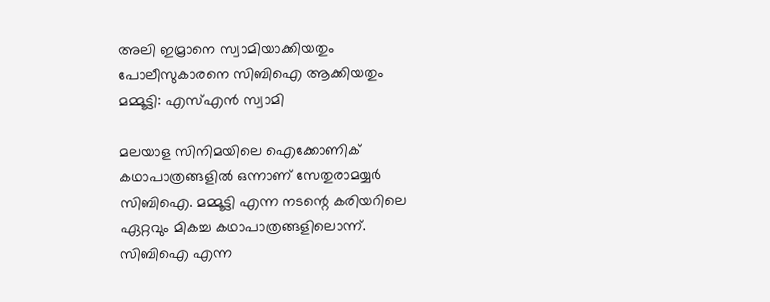അലി ഇമ്രാനെ സ്വാമിയാക്കിയതും പോലീസുകാരനെ സിബിഐ ആക്കിയതും മമ്മൂട്ടി: എസ്എന്‍ സ്വാമി

മലയാള സിനിമയിലെ ഐക്കോണിക് കഥാപാത്രങ്ങളില്‍ ഒന്നാണ് സേതുരാമയ്യര്‍ സിബിഐ. മമ്മൂട്ടി എന്ന നടന്റെ കരിയറിലെ ഏറ്റവും മികച്ച കഥാപാത്രങ്ങളിലൊന്ന്. സിബിഐ എന്ന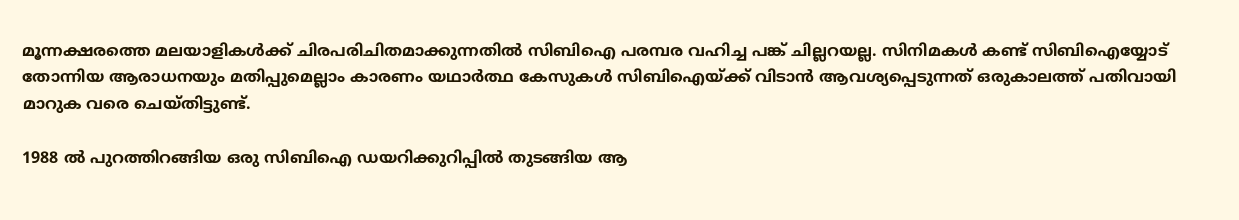മൂന്നക്ഷരത്തെ മലയാളികള്‍ക്ക് ചിരപരിചിതമാക്കുന്നതില്‍ സിബിഐ പരമ്പര വഹിച്ച പങ്ക് ചില്ലറയല്ല. സിനിമകള്‍ കണ്ട് സിബിഐയ്യോട് തോന്നിയ ആരാധനയും മതിപ്പുമെല്ലാം കാരണം യഥാര്‍ത്ഥ കേസുകള്‍ സിബിഐയ്ക്ക് വിടാന്‍ ആവശ്യപ്പെടുന്നത് ഒരുകാലത്ത് പതിവായി മാറുക വരെ ചെയ്തിട്ടുണ്ട്.

1988 ല്‍ പുറത്തിറങ്ങിയ ഒരു സിബിഐ ഡയറിക്കുറിപ്പില്‍ തുടങ്ങിയ ആ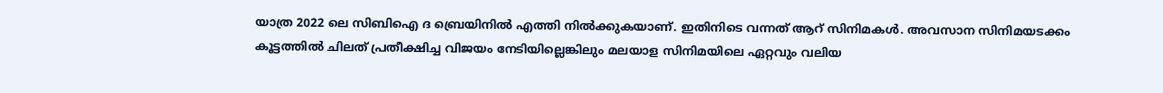യാത്ര 2022 ലെ സിബിഐ ദ ബ്രെയിനില്‍ എത്തി നില്‍ക്കുകയാണ്. ഇതിനിടെ വന്നത് ആറ് സിനിമകള്‍. അവസാന സിനിമയടക്കം കൂട്ടത്തില്‍ ചിലത് പ്രതീക്ഷിച്ച വിജയം നേടിയില്ലെങ്കിലും മലയാള സിനിമയിലെ ഏറ്റവും വലിയ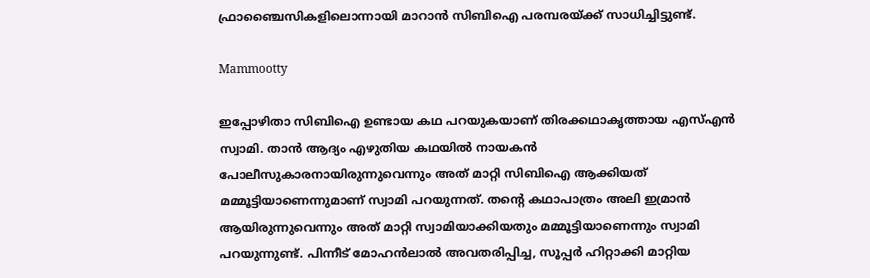ഫ്രാഞ്ചൈസികളിലൊന്നായി മാറാന്‍ സിബിഐ പരമ്പരയ്ക്ക് സാധിച്ചിട്ടുണ്ട്.

Mammootty

ഇപ്പോഴിതാ സിബിഐ ഉണ്ടായ കഥ പറയുകയാണ് തിരക്കഥാകൃത്തായ എസ്എന്‍ സ്വാമി. താന്‍ ആദ്യം എഴുതിയ കഥയില്‍ നായകന്‍ പോലീസുകാരനായിരുന്നുവെന്നും അത് മാറ്റി സിബിഐ ആക്കിയത് മമ്മൂട്ടിയാണെന്നുമാണ് സ്വാമി പറയുന്നത്. തന്റെ കഥാപാത്രം അലി ഇമ്രാന്‍ ആയിരുന്നുവെന്നും അത് മാറ്റി സ്വാമിയാക്കിയതും മമ്മൂട്ടിയാണെന്നും സ്വാമി പറയുന്നുണ്ട്. പിന്നീട് മോഹന്‍ലാല്‍ അവതരിപ്പിച്ച, സൂപ്പര്‍ ഹിറ്റാക്കി മാറ്റിയ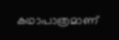കഥാപാത്രമാണ്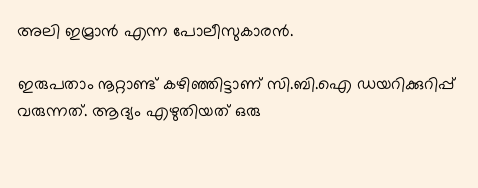അലി ഇമ്രാന്‍ എന്ന പോലീസുകാരന്‍.

ഇരുപതാം നൂറ്റാണ്ട് കഴിഞ്ഞിട്ടാണ് സി.ബി.ഐ ഡയറിക്കുറിപ്പ് വരുന്നത്. ആദ്യം എഴുതിയത് ഒരു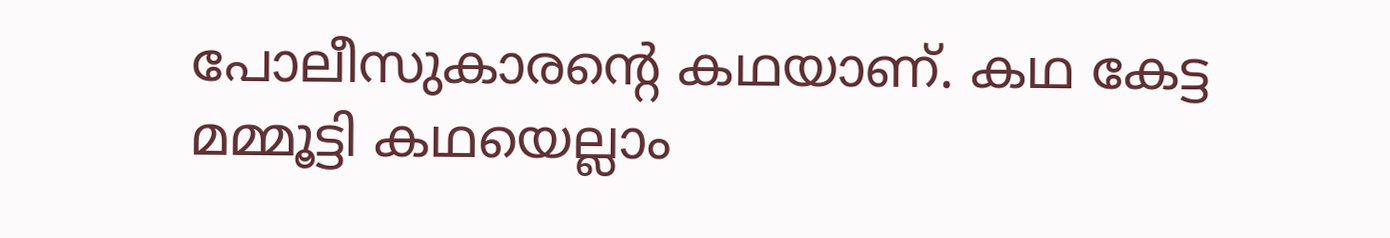പോലീസുകാരന്റെ കഥയാണ്. കഥ കേട്ട മമ്മൂട്ടി കഥയെല്ലാം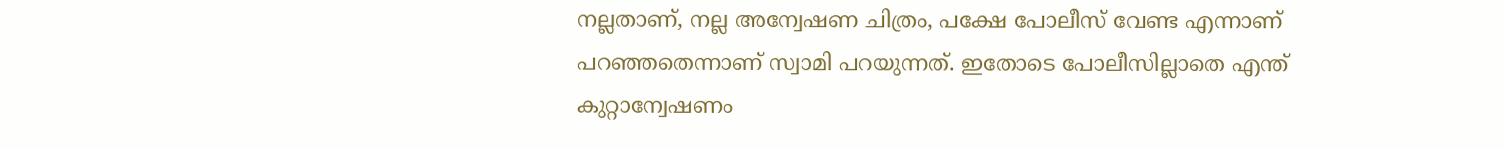നല്ലതാണ്, നല്ല അന്വേഷണ ചിത്രം, പക്ഷേ പോലീസ് വേണ്ട എന്നാണ് പറഞ്ഞതെന്നാണ് സ്വാമി പറയുന്നത്. ഇതോടെ പോലീസില്ലാതെ എന്ത് കുറ്റാന്വേഷണം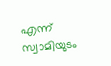എന്ന് സ്വാമിയുടം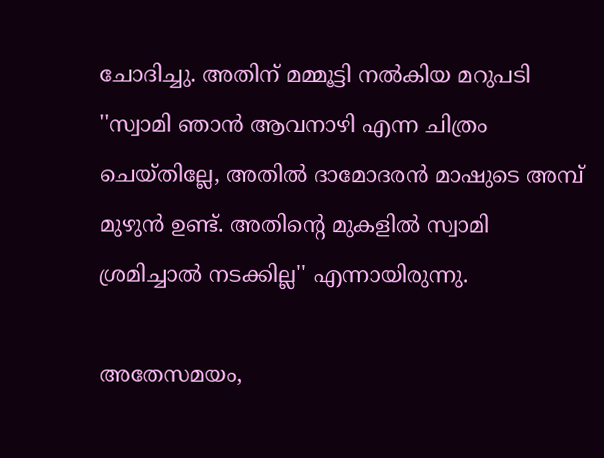ചോദിച്ചു. അതിന് മമ്മൂട്ടി നല്‍കിയ മറുപടി ''സ്വാമി ഞാന്‍ ആവനാഴി എന്ന ചിത്രം ചെയ്തില്ലേ, അതില്‍ ദാമോദരന്‍ മാഷുടെ അമ്പ് മുഴുന്‍ ഉണ്ട്. അതിന്റെ മുകളില്‍ സ്വാമി ശ്രമിച്ചാല്‍ നടക്കില്ല'' എന്നായിരുന്നു.

അതേസമയം,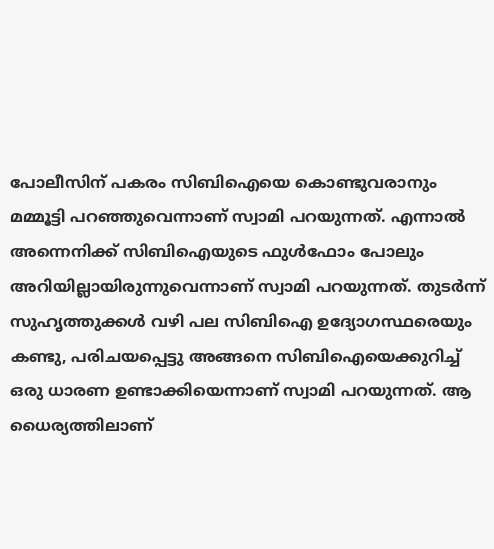പോലീസിന് പകരം സിബിഐയെ കൊണ്ടുവരാനും മമ്മൂട്ടി പറഞ്ഞുവെന്നാണ് സ്വാമി പറയുന്നത്. എന്നാല്‍ അന്നെനിക്ക് സിബിഐയുടെ ഫുള്‍ഫോം പോലും അറിയില്ലായിരുന്നുവെന്നാണ് സ്വാമി പറയുന്നത്. തുടര്‍ന്ന് സുഹൃത്തുക്കള്‍ വഴി പല സിബിഐ ഉദ്യോഗസ്ഥരെയും കണ്ടു, പരിചയപ്പെട്ടു അങ്ങനെ സിബിഐയെക്കുറിച്ച് ഒരു ധാരണ ഉണ്ടാക്കിയെന്നാണ് സ്വാമി പറയുന്നത്. ആ ധൈര്യത്തിലാണ്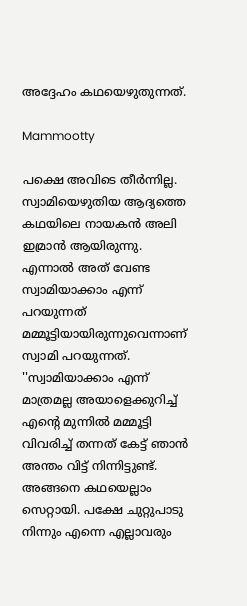അദ്ദേഹം കഥയെഴുതുന്നത്.

Mammootty

പക്ഷെ അവിടെ തീര്‍ന്നില്ല. സ്വാമിയെഴുതിയ ആദ്യത്തെ കഥയിലെ നായകന്‍ അലി ഇമ്രാന്‍ ആയിരുന്നു. എന്നാല്‍ അത് വേണ്ട സ്വാമിയാക്കാം എന്ന് പറയുന്നത് മമ്മൂട്ടിയായിരുന്നുവെന്നാണ് സ്വാമി പറയുന്നത്. ''സ്വാമിയാക്കാം എന്ന് മാത്രമല്ല അയാളെക്കുറിച്ച് എന്റെ മുന്നില്‍ മമ്മൂട്ടി വിവരിച്ച് തന്നത് കേട്ട് ഞാന്‍ അന്തം വിട്ട് നിന്നിട്ടുണ്ട്. അങ്ങനെ കഥയെല്ലാം സെറ്റായി. പക്ഷേ ചുറ്റുപാടു നിന്നും എന്നെ എല്ലാവരും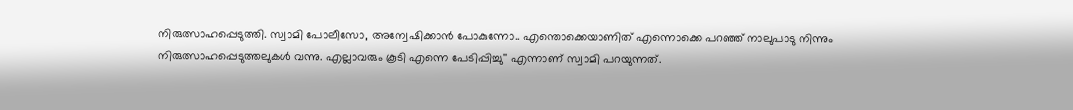നിരുത്സാഹപ്പെടുത്തി. സ്വാമി പോലീസോ, അന്വേഷിക്കാന്‍ പോകുന്നോ.. എന്തൊക്കെയാണിത് എന്നൊക്കെ പറഞ്ഞ് നാലുപാടു നിന്നും നിരുത്സാഹപ്പെടുത്തലുകള്‍ വന്നു. എല്ലാവരും കൂടി എന്നെ പേടിപ്പിച്ചു'' എന്നാണ് സ്വാമി പറയുന്നത്.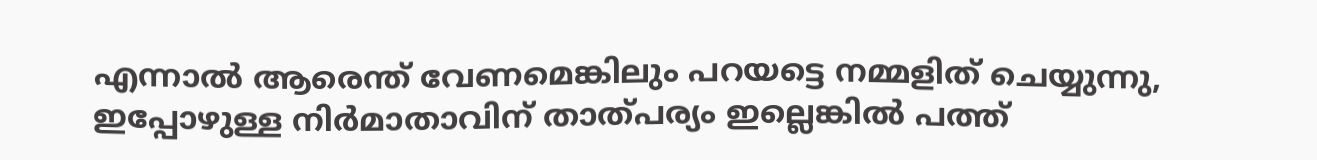എന്നാല്‍ ആരെന്ത് വേണമെങ്കിലും പറയട്ടെ നമ്മളിത് ചെയ്യുന്നു, ഇപ്പോഴുള്ള നിര്‍മാതാവിന് താത്പര്യം ഇല്ലെങ്കില്‍ പത്ത്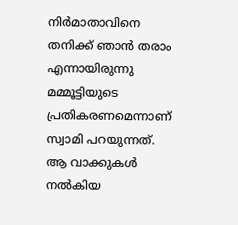നിര്‍മാതാവിനെ തനിക്ക് ഞാന്‍ തരാം എന്നായിരുന്നു മമ്മൂട്ടിയുടെ പ്രതികരണമെന്നാണ് സ്വാമി പറയുന്നത്. ആ വാക്കുകള്‍ നല്‍കിയ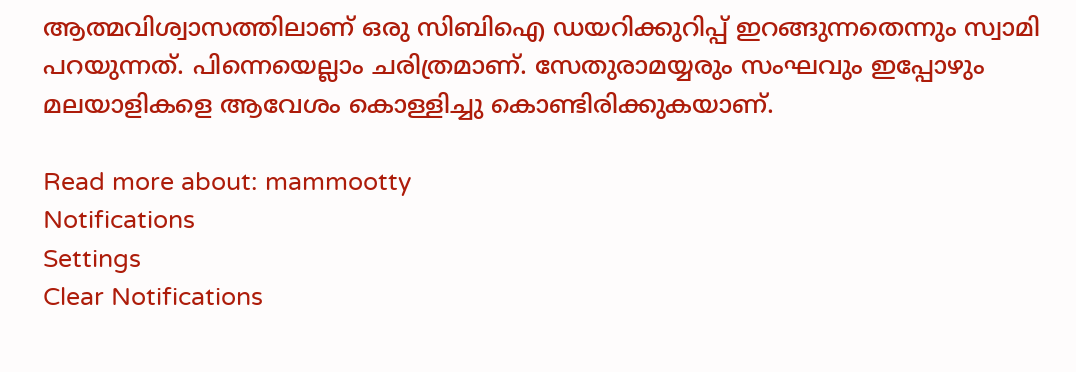ആത്മവിശ്വാസത്തിലാണ് ഒരു സിബിഐ ഡയറിക്കുറിപ്പ് ഇറങ്ങുന്നതെന്നും സ്വാമി പറയുന്നത്. പിന്നെയെല്ലാം ചരിത്രമാണ്. സേതുരാമയ്യരും സംഘവും ഇപ്പോഴും മലയാളികളെ ആവേശം കൊള്ളിച്ചു കൊണ്ടിരിക്കുകയാണ്.

Read more about: mammootty
Notifications
Settings
Clear Notifications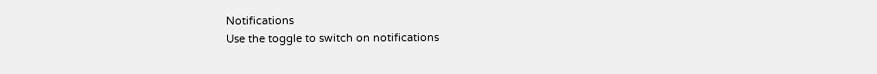Notifications
Use the toggle to switch on notifications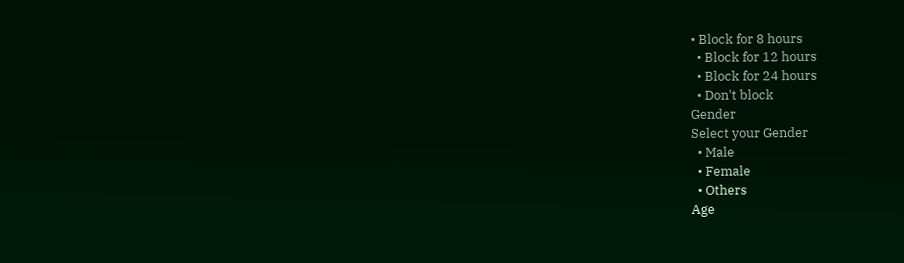• Block for 8 hours
  • Block for 12 hours
  • Block for 24 hours
  • Don't block
Gender
Select your Gender
  • Male
  • Female
  • Others
Age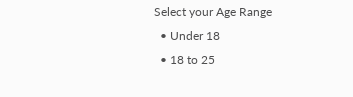Select your Age Range
  • Under 18
  • 18 to 25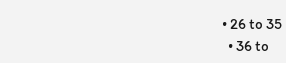• 26 to 35
  • 36 to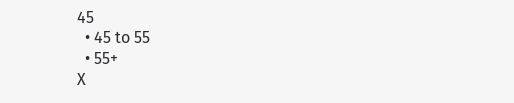45
  • 45 to 55
  • 55+
X